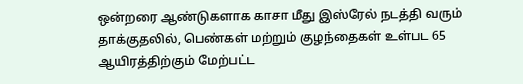ஒன்றரை ஆண்டுகளாக காசா மீது இஸ்ரேல் நடத்தி வரும் தாக்குதலில், பெண்கள் மற்றும் குழந்தைகள் உள்பட 65 ஆயிரத்திற்கும் மேற்பட்ட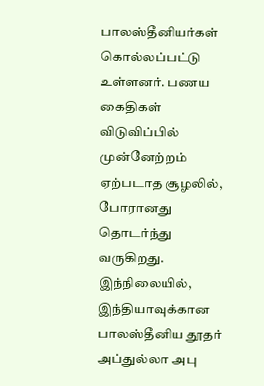பாலஸ்தீனியர்கள் கொல்லப்பட்டு உள்ளனர். பணய கைதிகள் விடுவிப்பில் முன்னேற்றம் ஏற்படாத சூழலில், போரானது தொடர்ந்து வருகிறது. இந்நிலையில், இந்தியாவுக்கான பாலஸ்தீனிய தூதர் அப்துல்லா அபு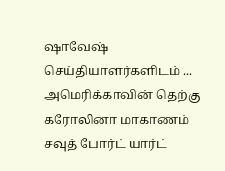ஷாவேஷ் செய்தியாளர்களிடம் ...
அமெரிக்காவின் தெற்கு கரோலினா மாகாணம் சவுத் போர்ட் யார்ட்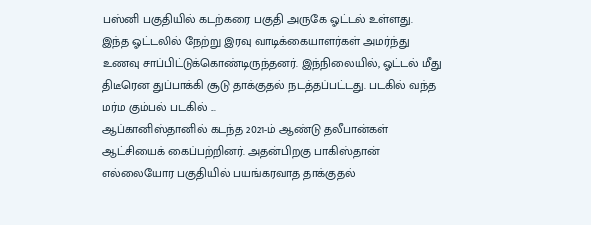பஸ்னி பகுதியில் கடற்கரை பகுதி அருகே ஓட்டல் உள்ளது. இந்த ஓட்டலில் நேற்று இரவு வாடிக்கையாளர்கள் அமர்ந்து உணவு சாப்பிட்டுக்கொண்டிருந்தனர். இந்நிலையில், ஓட்டல் மீது திடீரென துப்பாக்கி சூடு தாக்குதல் நடத்தப்பட்டது. படகில் வந்த மர்ம கும்பல் படகில் ...
ஆப்கானிஸ்தானில் கடந்த 2021-ம் ஆண்டு தலீபான்கள் ஆட்சியைக் கைப்பற்றினர். அதன்பிறகு பாகிஸ்தான் எல்லையோர பகுதியில் பயங்கரவாத தாக்குதல்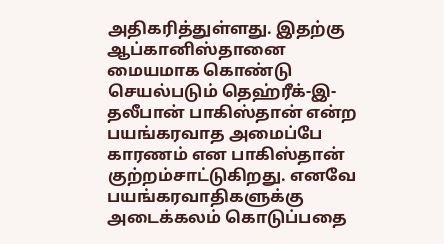அதிகரித்துள்ளது. இதற்கு ஆப்கானிஸ்தானை மையமாக கொண்டு செயல்படும் தெஹ்ரீக்-இ-தலீபான் பாகிஸ்தான் என்ற பயங்கரவாத அமைப்பே காரணம் என பாகிஸ்தான் குற்றம்சாட்டுகிறது. எனவே பயங்கரவாதிகளுக்கு அடைக்கலம் கொடுப்பதை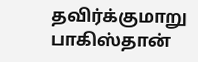தவிர்க்குமாறு பாகிஸ்தான்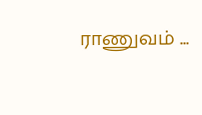ராணுவம் ...